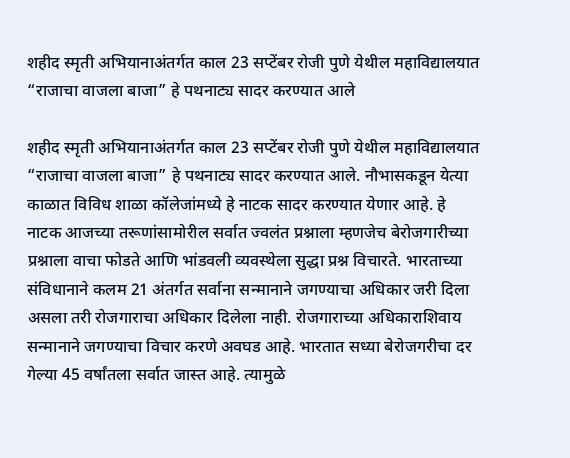शहीद स्मृती अभियानाअंतर्गत काल 23 सप्टेंबर रोजी पुणे येथील महाविद्यालयात “राजाचा वाजला बाजा” हे पथनाट्य सादर करण्यात आले

शहीद स्मृती अभियानाअंतर्गत काल 23 सप्टेंबर रोजी पुणे येथील महाविद्यालयात “राजाचा वाजला बाजा” हे पथनाट्य सादर करण्यात आले. नौभासकडून येत्या काळात विविध शाळा कॉलेजांमध्ये हे नाटक सादर करण्यात येणार आहे. हे नाटक आजच्या तरूणांसामोरील सर्वात ज्वलंत प्रश्नाला म्हणजेच बेरोजगारीच्या प्रश्नाला वाचा फोडते आणि भांडवली व्यवस्थेला सुद्धा प्रश्न विचारते. भारताच्या संविधानाने कलम 21 अंतर्गत सर्वाना सन्मानाने जगण्याचा अधिकार जरी दिला असला तरी रोजगाराचा अधिकार दिलेला नाही. रोजगाराच्या अधिकाराशिवाय सन्मानाने जगण्याचा विचार करणे अवघड आहे. भारतात सध्या बेरोजगरीचा दर गेल्या 45 वर्षांतला सर्वात जास्त आहे. त्यामुळे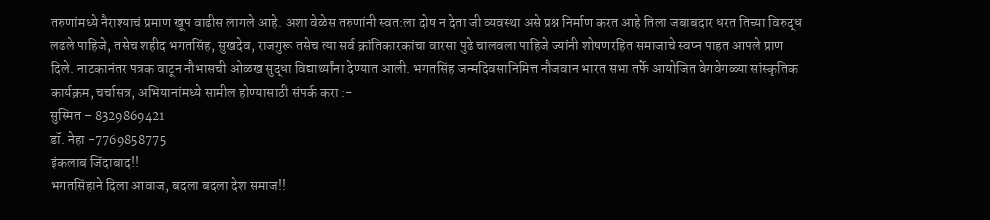तरुणांमध्ये नैराश्याचं प्रमाण खूप वाढीस लागले आहे. अशा वेळेस तरुणांनी स्वत:ला दोष न देता जी व्यवस्था असे प्रश्न निर्माण करत आहे तिला जबाबदार धरत तिच्या विरुद्ध लढले पाहिजे, तसेच शहीद भगतसिंह, सुखदेव, राजगुरू तसेच त्या सर्व क्रांतिकारकांचा वारसा पुढे चालवला पाहिजे ज्यांनी शोषणरहित समाजाचे स्वप्न पाहत आपले प्राण दिले. नाटकानंतर पत्रक वाटून नौभासची ओळख सुद्धा विद्यार्थ्यांना देण्यात आली. भगतसिंह जन्मदिवसानिमित्त नौजवान भारत सभा तर्फे आयोजित वेगवेगळ्या सांस्कृतिक कार्यक्रम, चर्चासत्र, अभियानांमध्ये सामील होण्यासाठी संपर्क करा :-
सुस्मित – 8329869421
डॉ. नेहा -7769858775
इंकलाब जिंदाबाद!!
भगतसिंहाने दिला आवाज, बदला बदला देश समाज!!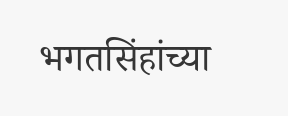भगतसिंहांच्या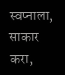स्वप्नाला, साकार करा,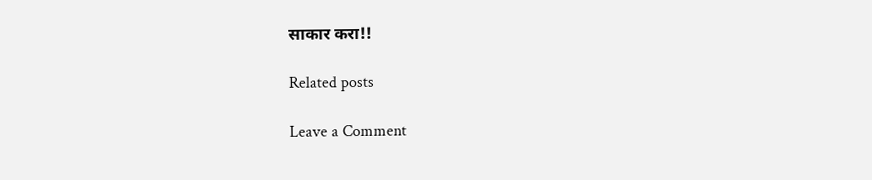साकार करा!!

Related posts

Leave a Comment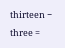thirteen − three =